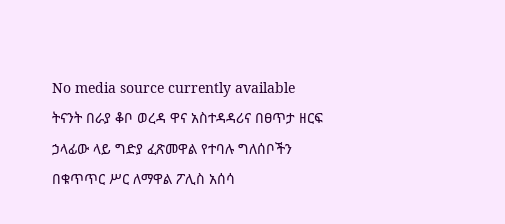No media source currently available
ትናንት በራያ ቆቦ ወረዳ ዋና አስተዳዳሪና በፀጥታ ዘርፍ ኃላፊው ላይ ግድያ ፈጽመዋል የተባሉ ግለሰቦችን በቁጥጥር ሥር ለማዋል ፖሊስ አሰሳ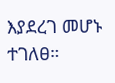እያደረገ መሆኑ ተገለፀ።